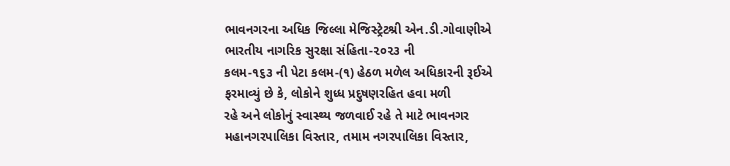ભાવનગરના અધિક જિલ્લા મેજિસ્ટ્રેટશ્રી એન.ડી.ગોવાણીએ ભારતીય નાગરિક સુરક્ષા સંહિતા-૨૦૨૩ ની
કલમ-૧૬૩ ની પેટા કલમ-(૧) હેઠળ મળેલ અધિકારની રૂઈએ ફરમાવ્યું છે કે, લોકોને શુધ્ધ પ્રદુષણરહિત હવા મળી
રહે અને લોકોનું સ્વાસ્થ્ય જળવાઈ રહે તે માટે ભાવનગર મહાનગરપાલિકા વિસ્તાર, તમામ નગરપાલિકા વિસ્તાર,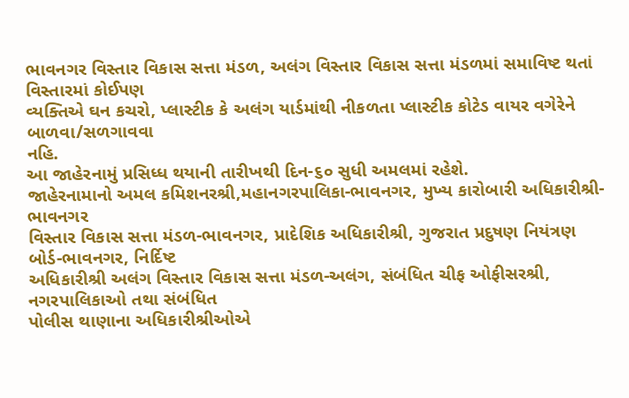ભાવનગર વિસ્તાર વિકાસ સત્તા મંડળ, અલંગ વિસ્તાર વિકાસ સત્તા મંડળમાં સમાવિષ્ટ થતાં વિસ્તારમાં કોઈપણ
વ્યક્તિએ ઘન કચરો, પ્લાસ્ટીક કે અલંગ યાર્ડમાંથી નીકળતા પ્લાસ્ટીક કોટેડ વાયર વગેરેને બાળવા/સળગાવવા
નહિ.
આ જાહેરનામું પ્રસિધ્ધ થયાની તારીખથી દિન-૬૦ સુધી અમલમાં રહેશે.
જાહેરનામાનો અમલ કમિશનરશ્રી,મહાનગરપાલિકા-ભાવનગર, મુખ્ય કારોબારી અધિકારીશ્રી-ભાવનગર
વિસ્તાર વિકાસ સત્તા મંડળ-ભાવનગર, પ્રાદેશિક અધિકારીશ્રી, ગુજરાત પ્રદુષણ નિયંત્રણ બોર્ડ-ભાવનગર, નિર્દિષ્ટ
અધિકારીશ્રી અલંગ વિસ્તાર વિકાસ સત્તા મંડળ-અલંગ, સંબંધિત ચીફ ઓફીસરશ્રી, નગરપાલિકાઓ તથા સંબંધિત
પોલીસ થાણાના અધિકારીશ્રીઓએ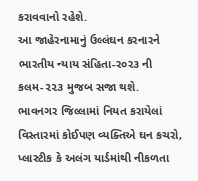કરાવવાનો રહેશે.
આ જાહેરનામાનું ઉલ્લંઘન કરનારને ભારતીય ન્યાય સંહિતા-ર૦ર૩ ની કલમ-૨૨૩ મુજબ સજા થશે.
ભાવનગર જિલ્લામાં નિયત કરાયેલાં વિસ્તારમાં કોઈપણ વ્યક્તિએ ઘન કચરો, પ્લાસ્ટીક કે અલંગ યાર્ડમાંથી નીકળતા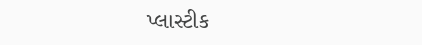પ્લાસ્ટીક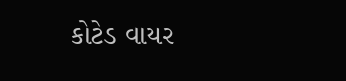કોટેડ વાયર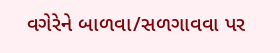વગેરેને બાળવા/સળગાવવા પર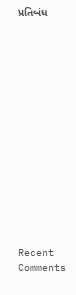પ્રતિબંધ















Recent Comments